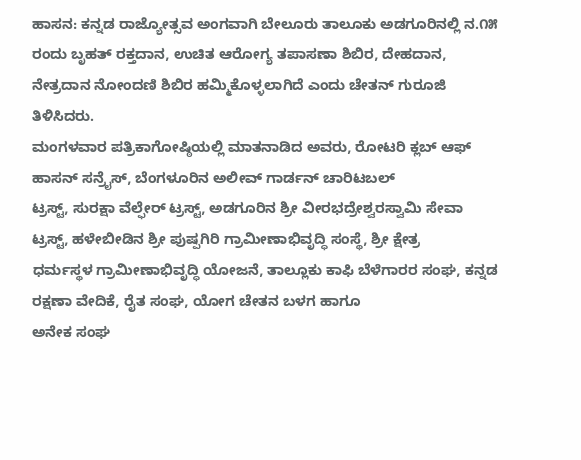ಹಾಸನ: ಕನ್ನಡ ರಾಜ್ಯೋತ್ಸವ ಅಂಗವಾಗಿ ಬೇಲೂರು ತಾಲೂಕು ಅಡಗೂರಿನಲ್ಲಿ ನ.೧೫ ರಂದು ಬೃಹತ್ ರಕ್ತದಾನ, ಉಚಿತ ಆರೋಗ್ಯ ತಪಾಸಣಾ ಶಿಬಿರ, ದೇಹದಾನ, ನೇತ್ರದಾನ ನೋಂದಣಿ ಶಿಬಿರ ಹಮ್ಮಿಕೊಳ್ಳಲಾಗಿದೆ ಎಂದು ಚೇತನ್ ಗುರೂಜಿ ತಿಳಿಸಿದರು.
ಮಂಗಳವಾರ ಪತ್ರಿಕಾಗೋಷ್ಠಿಯಲ್ಲಿ ಮಾತನಾಡಿದ ಅವರು, ರೋಟರಿ ಕ್ಲಬ್ ಆಫ್ ಹಾಸನ್ ಸನ್ರೈಸ್, ಬೆಂಗಳೂರಿನ ಅಲೀವ್ ಗಾರ್ಡನ್ ಚಾರಿಟಬಲ್
ಟ್ರಸ್ಟ್, ಸುರಕ್ಷಾ ವೆಲ್ಫೇರ್ ಟ್ರಸ್ಟ್, ಅಡಗೂರಿನ ಶ್ರೀ ವೀರಭದ್ರೇಶ್ವರಸ್ವಾಮಿ ಸೇವಾ ಟ್ರಸ್ಟ್, ಹಳೇಬೀಡಿನ ಶ್ರೀ ಪುಷ್ಪಗಿರಿ ಗ್ರಾಮೀಣಾಭಿವೃದ್ಧಿ ಸಂಸ್ಥೆ, ಶ್ರೀ ಕ್ಷೇತ್ರ
ಧರ್ಮಸ್ಥಳ ಗ್ರಾಮೀಣಾಭಿವೃದ್ಧಿ ಯೋಜನೆ, ತಾಲ್ಲೂಕು ಕಾಫಿ ಬೆಳೆಗಾರರ ಸಂಘ, ಕನ್ನಡ ರಕ್ಷಣಾ ವೇದಿಕೆ, ರೈತ ಸಂಘ, ಯೋಗ ಚೇತನ ಬಳಗ ಹಾಗೂ
ಅನೇಕ ಸಂಘ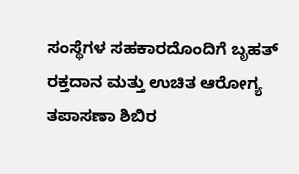ಸಂಸ್ಥೆಗಳ ಸಹಕಾರದೊಂದಿಗೆ ಬೃಹತ್ ರಕ್ತದಾನ ಮತ್ತು ಉಚಿತ ಆರೋಗ್ಯ ತಪಾಸಣಾ ಶಿಬಿರ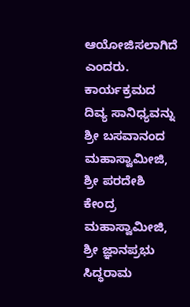ಆಯೋಜಿಸಲಾಗಿದೆ ಎಂದರು.
ಕಾರ್ಯಕ್ರಮದ ದಿವ್ಯ ಸಾನಿಧ್ಯವನ್ನು ಶ್ರೀ ಬಸವಾನಂದ ಮಹಾಸ್ವಾಮೀಜಿ, ಶ್ರೀ ಪರದೇಶಿ ಕೇಂದ್ರ ಮಹಾಸ್ವಾಮೀಜಿ, ಶ್ರೀ ಜ್ಞಾನಪ್ರಭು ಸಿದ್ಧರಾಮ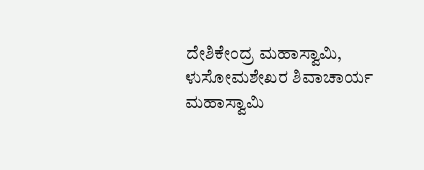ದೇಶಿಕೇಂದ್ರ ಮಹಾಸ್ವಾಮಿ, ಳುಸೋಮಶೇಖರ ಶಿವಾಚಾರ್ಯ ಮಹಾಸ್ವಾಮಿ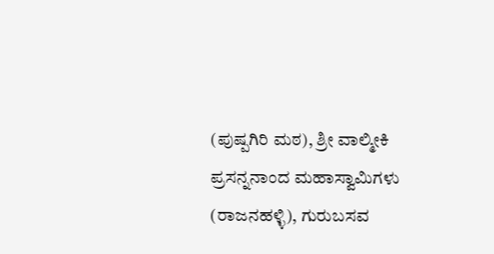(ಪುಷ್ಪಗಿರಿ ಮಠ), ಶ್ರೀ ವಾಲ್ಮೀಕಿ ಪ್ರಸನ್ನನಾಂದ ಮಹಾಸ್ವಾಮಿಗಳು (ರಾಜನಹಳ್ಳಿ), ಗುರುಬಸವ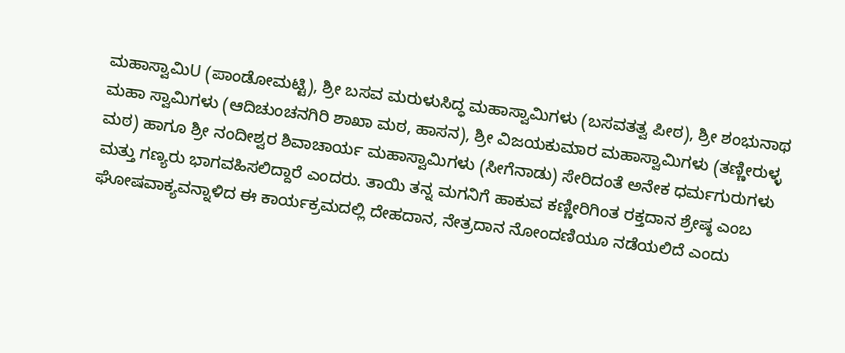ಮಹಾಸ್ವಾಮಿU (ಪಾಂಡೋಮಟ್ಟಿ), ಶ್ರೀ ಬಸವ ಮರುಳುಸಿದ್ಧ ಮಹಾಸ್ವಾಮಿಗಳು (ಬಸವತತ್ವ ಪೀಠ), ಶ್ರೀ ಶಂಭುನಾಥ ಮಹಾ ಸ್ವಾಮಿಗಳು (ಆದಿಚುಂಚನಗಿರಿ ಶಾಖಾ ಮಠ, ಹಾಸನ), ಶ್ರೀ ವಿಜಯಕುಮಾರ ಮಹಾಸ್ವಾಮಿಗಳು (ತಣ್ಣೀರುಳ್ಳ ಮಠ) ಹಾಗೂ ಶ್ರೀ ನಂದೀಶ್ವರ ಶಿವಾಚಾರ್ಯ ಮಹಾಸ್ವಾಮಿಗಳು (ಸೀಗೆನಾಡು) ಸೇರಿದಂತೆ ಅನೇಕ ಧರ್ಮಗುರುಗಳು ಮತ್ತು ಗಣ್ಯರು ಭಾಗವಹಿಸಲಿದ್ದಾರೆ ಎಂದರು. ತಾಯಿ ತನ್ನ ಮಗನಿಗೆ ಹಾಕುವ ಕಣ್ಣೀರಿಗಿಂತ ರಕ್ತದಾನ ಶ್ರೇಷ್ಠ ಎಂಬ ಘೋಷವಾಕ್ಯವನ್ನಾಳಿದ ಈ ಕಾರ್ಯಕ್ರಮದಲ್ಲಿ ದೇಹದಾನ, ನೇತ್ರದಾನ ನೋಂದಣಿಯೂ ನಡೆಯಲಿದೆ ಎಂದು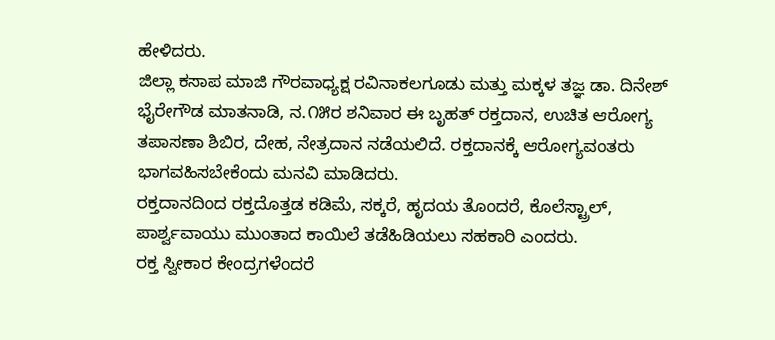ಹೇಳಿದರು.
ಜಿಲ್ಲಾ ಕಸಾಪ ಮಾಜಿ ಗೌರವಾಧ್ಯಕ್ಷ ರವಿನಾಕಲಗೂಡು ಮತ್ತು ಮಕ್ಕಳ ತಜ್ಞ ಡಾ. ದಿನೇಶ್ ಭೈರೇಗೌಡ ಮಾತನಾಡಿ, ನ.೧೫ರ ಶನಿವಾರ ಈ ಬೃಹತ್ ರಕ್ತದಾನ, ಉಚಿತ ಆರೋಗ್ಯ ತಪಾಸಣಾ ಶಿಬಿರ, ದೇಹ, ನೇತ್ರದಾನ ನಡೆಯಲಿದೆ. ರಕ್ತದಾನಕ್ಕೆ ಆರೋಗ್ಯವಂತರು ಭಾಗವಹಿಸಬೇಕೆಂದು ಮನವಿ ಮಾಡಿದರು.
ರಕ್ತದಾನದಿಂದ ರಕ್ತದೊತ್ತಡ ಕಡಿಮೆ, ಸಕ್ಕರೆ, ಹೃದಯ ತೊಂದರೆ, ಕೊಲೆಸ್ಟ್ರಾಲ್, ಪಾರ್ಶ್ವವಾಯು ಮುಂತಾದ ಕಾಯಿಲೆ ತಡೆಹಿಡಿಯಲು ಸಹಕಾರಿ ಎಂದರು.
ರಕ್ತ ಸ್ವೀಕಾರ ಕೇಂದ್ರಗಳೆಂದರೆ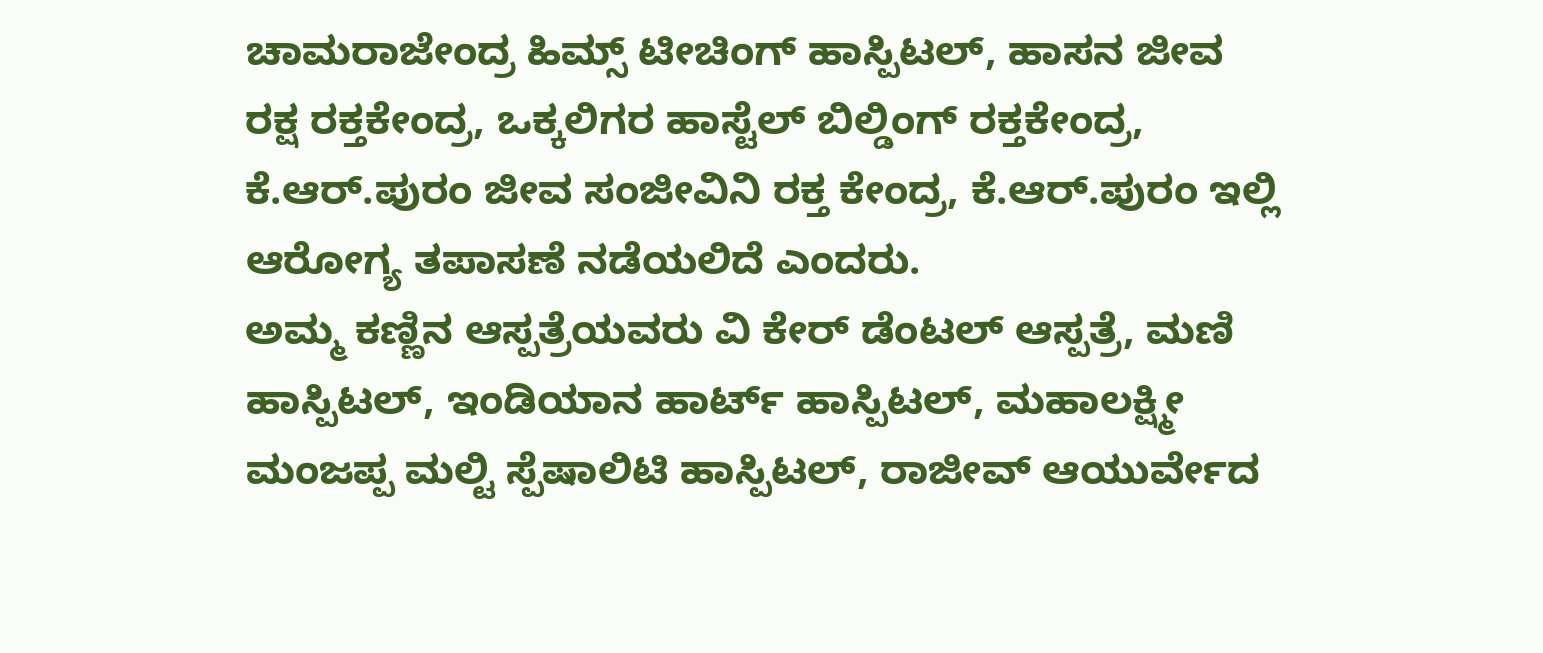ಚಾಮರಾಜೇಂದ್ರ ಹಿಮ್ಸ್ ಟೀಚಿಂಗ್ ಹಾಸ್ಪಿಟಲ್, ಹಾಸನ ಜೀವ ರಕ್ಷ ರಕ್ತಕೇಂದ್ರ, ಒಕ್ಕಲಿಗರ ಹಾಸ್ಟೆಲ್ ಬಿಲ್ಡಿಂಗ್ ರಕ್ತಕೇಂದ್ರ, ಕೆ.ಆರ್.ಪುರಂ ಜೀವ ಸಂಜೀವಿನಿ ರಕ್ತ ಕೇಂದ್ರ, ಕೆ.ಆರ್.ಪುರಂ ಇಲ್ಲಿ ಆರೋಗ್ಯ ತಪಾಸಣೆ ನಡೆಯಲಿದೆ ಎಂದರು.
ಅಮ್ಮ ಕಣ್ಣಿನ ಆಸ್ಪತ್ರೆಯವರು ವಿ ಕೇರ್ ಡೆಂಟಲ್ ಆಸ್ಪತ್ರೆ, ಮಣಿ ಹಾಸ್ಪಿಟಲ್, ಇಂಡಿಯಾನ ಹಾರ್ಟ್ ಹಾಸ್ಪಿಟಲ್, ಮಹಾಲಕ್ಷ್ಮೀ ಮಂಜಪ್ಪ ಮಲ್ಟಿ ಸ್ಪೆಷಾಲಿಟಿ ಹಾಸ್ಪಿಟಲ್, ರಾಜೀವ್ ಆಯುರ್ವೇದ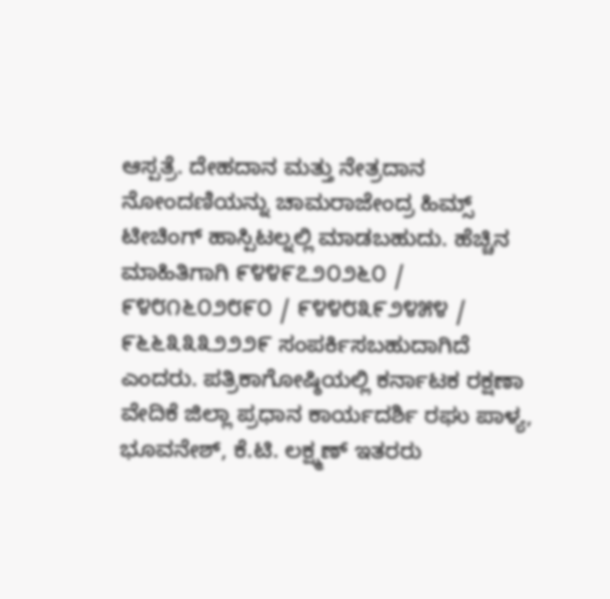ಆಸ್ಪತ್ರೆ. ದೇಹದಾನ ಮತ್ತು ನೇತ್ರದಾನ ನೋಂದಣಿಯನ್ನು ಚಾಮರಾಜೇಂದ್ರ ಹಿಮ್ಸ್ ಟೀಚಿಂಗ್ ಹಾಸ್ಪಿಟಲ್ನಲ್ಲಿ ಮಾಡಬಹುದು. ಹೆಚ್ಚಿನ ಮಾಹಿತಿಗಾಗಿ ೯೪೪೯೭೨೦೨೬೦ / ೯೪೮೧೬೦೨೮೯೦ / ೯೪೪೮೩೯೨೪೫೪ / ೯೬೬೩೩೩೨೨೨೯ ಸಂಪರ್ಕಿಸಬಹುದಾಗಿದೆ ಎಂದರು. ಪತ್ರಿಕಾಗೋಷ್ಠಿಯಲ್ಲಿ ಕರ್ನಾಟಕ ರಕ್ಷಣಾ ವೇದಿಕೆ ಜಿಲ್ಲಾ ಪ್ರಧಾನ ಕಾರ್ಯದರ್ಶಿ ರಘು ಪಾಳ್ಯ, ಭೂವನೇಶ್, ಕೆ.ಟಿ. ಲಕ್ಷ್ಮಣ್ ಇತರರು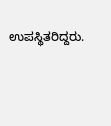ಉಪಸ್ಥಿತರಿದ್ದರು.